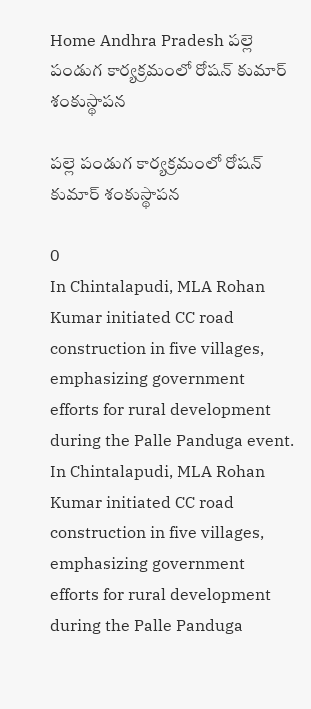Home Andhra Pradesh పల్లె పండుగ కార్యక్రమంలో రోషన్ కుమార్ శంకుస్థాపన

పల్లె పండుగ కార్యక్రమంలో రోషన్ కుమార్ శంకుస్థాపన

0
In Chintalapudi, MLA Rohan Kumar initiated CC road construction in five villages, emphasizing government efforts for rural development during the Palle Panduga event.
In Chintalapudi, MLA Rohan Kumar initiated CC road construction in five villages, emphasizing government efforts for rural development during the Palle Panduga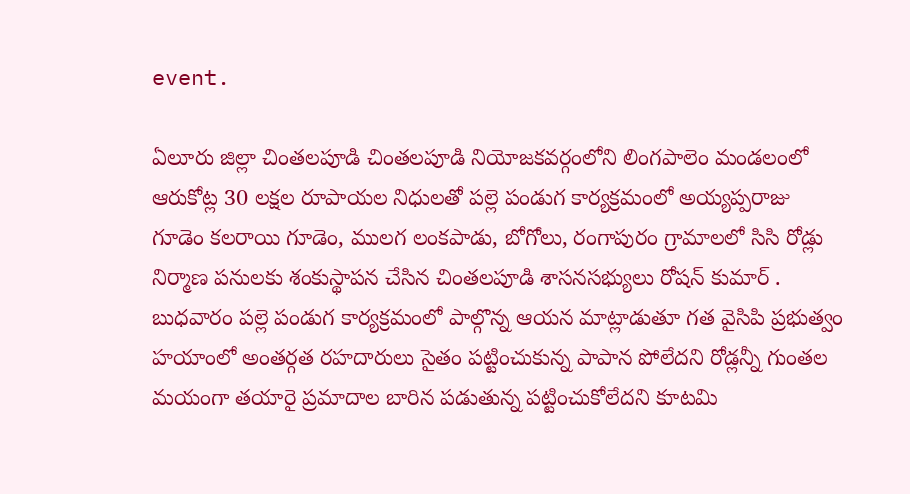event.

ఏలూరు జిల్లా చింతలపూడి చింతలపూడి నియోజకవర్గంలోని లింగపాలెం మండలంలో ఆరుకోట్ల 30 లక్షల రూపాయల నిధులతో పల్లె పండుగ కార్యక్రమంలో అయ్యప్పరాజు గూడెం కలరాయి గూడెం, ములగ లంకపాడు, బోగోలు, రంగాపురం గ్రామాలలో సిసి రోడ్లు నిర్మాణ పనులకు శంకుస్థాపన చేసిన చింతలపూడి శాసనసభ్యులు రోషన్ కుమార్ . బుధవారం పల్లె పండుగ కార్యక్రమంలో పాల్గొన్న ఆయన మాట్లాడుతూ గత వైసిపి ప్రభుత్వం హయాంలో అంతర్గత రహదారులు సైతం పట్టించుకున్న పాపాన పోలేదని రోడ్లన్నీ గుంతల మయంగా తయారై ప్రమాదాల బారిన పడుతున్న పట్టించుకోలేదని కూటమి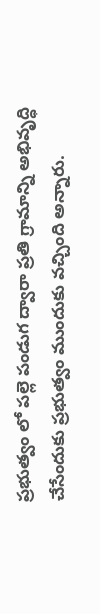ప్రభుత్వం లో పల్లె పండుగ ద్వారా ప్రతి గ్రామాన్ని అభివృద్ధి చేసేందుకు ప్రభుత్వం ముందుకు వచ్చింది అన్నారు.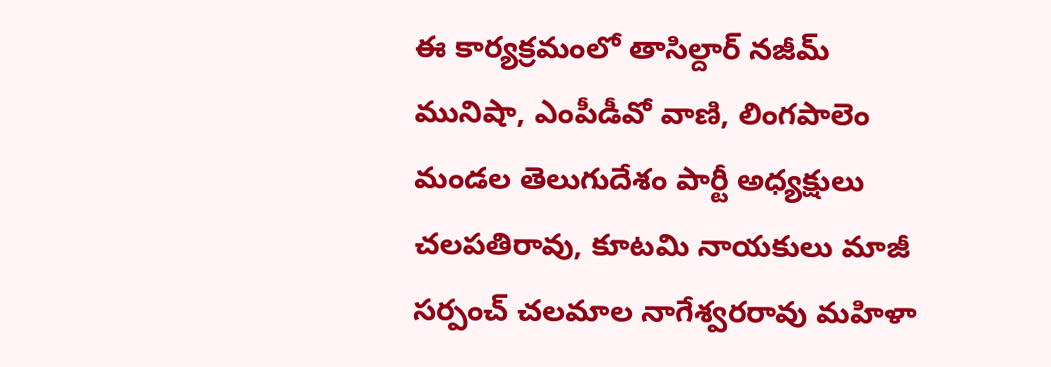ఈ కార్యక్రమంలో తాసిల్దార్ నజీమ్ మునిషా, ఎంపీడీవో వాణి, లింగపాలెం మండల తెలుగుదేశం పార్టీ అధ్యక్షులు చలపతిరావు, కూటమి నాయకులు మాజీ సర్పంచ్ చలమాల నాగేశ్వరరావు మహిళా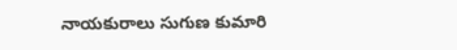నాయకురాలు సుగుణ కుమారి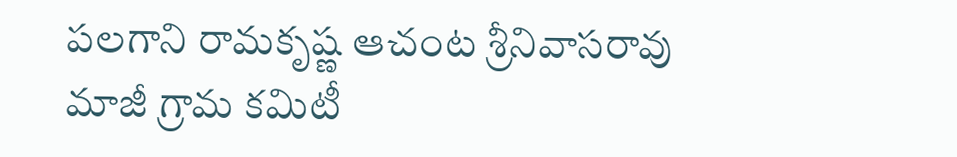పలగాని రామకృష్ణ ఆచంట శ్రీనివాసరావు మాజీ గ్రామ కమిటీ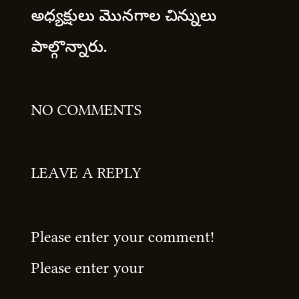అధ్యక్షులు మొనగాల చిన్నులు పాల్గొన్నారు.

NO COMMENTS

LEAVE A REPLY

Please enter your comment!
Please enter your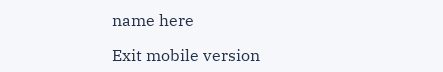name here

Exit mobile version